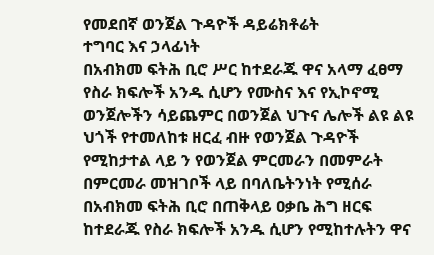የመደበኛ ወንጀል ጉዳዮች ዳይሬክቶሬት
ተግባር እና ኃላፊነት
በአብክመ ፍትሕ ቢሮ ሥር ከተደራጁ ዋና አላማ ፈፀማ የስራ ክፍሎች አንዱ ሲሆን የሙስና እና የኢኮኖሚ ወንጀሎችን ሳይጨምር በወንጀል ህጉና ሌሎች ልዩ ልዩ ህጎች የተመለከቱ ዘርፈ ብዙ የወንጀል ጉዳዮች የሚከታተል ላይ ን የወንጀል ምርመራን በመምራት በምርመራ መዝገቦች ላይ በባለቤትንነት የሚሰራ በአብክመ ፍትሕ ቢሮ በጠቅላይ ዐቃቤ ሕግ ዘርፍ ከተደራጁ የስራ ክፍሎች አንዱ ሲሆን የሚከተሉትን ዋና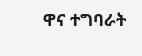ዋና ተግባራት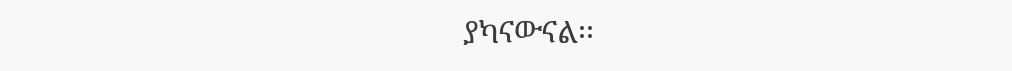ያካናውናል፡፡